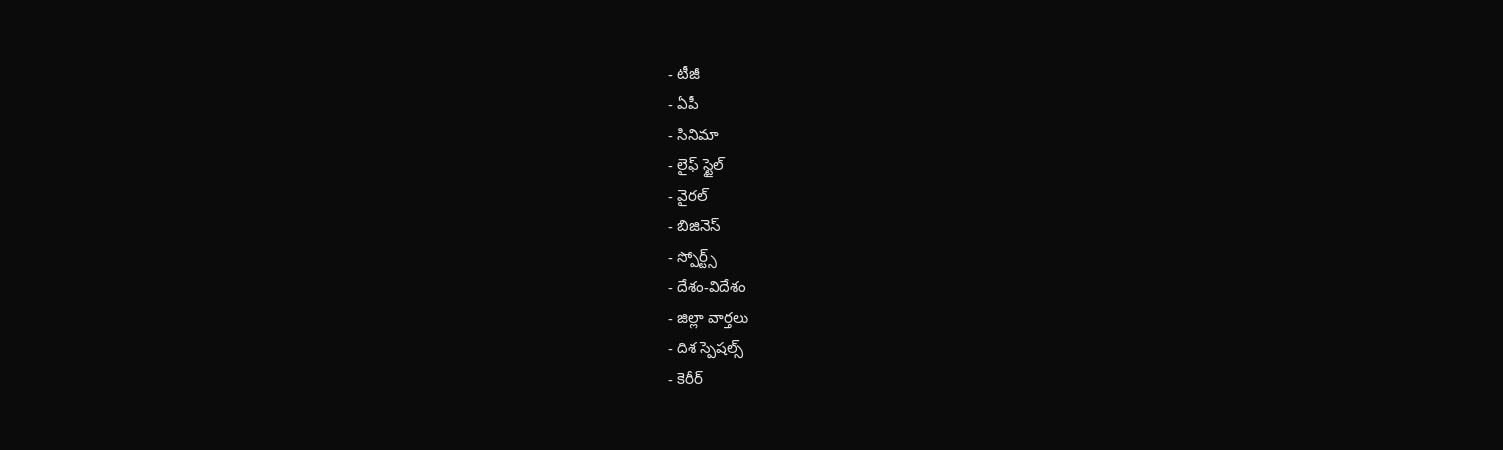- టీజీ
- ఏపీ
- సినిమా
- లైఫ్ స్టైల్
- వైరల్
- బిజినెస్
- స్పోర్ట్స్
- దేశం-విదేశం
- జిల్లా వార్తలు
- దిశ స్పెషల్స్
- కెరీర్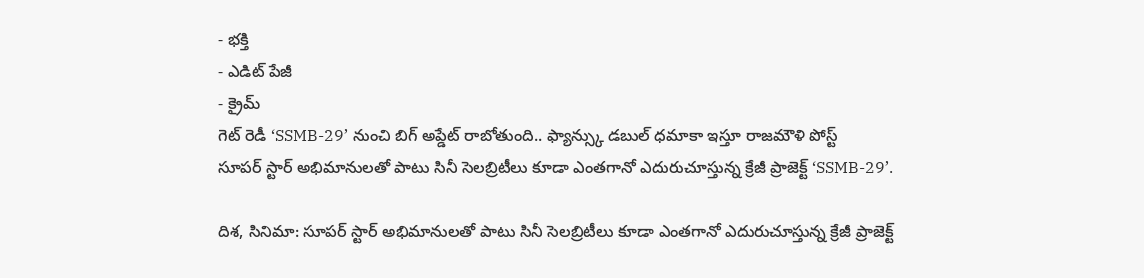- భక్తి
- ఎడిట్ పేజీ
- క్రైమ్
గెట్ రెడీ ‘SSMB-29’ నుంచి బిగ్ అప్డేట్ రాబోతుంది.. ఫ్యాన్స్కు డబుల్ ధమాకా ఇస్తూ రాజమౌళి పోస్ట్
సూపర్ స్టార్ అభిమానులతో పాటు సినీ సెలబ్రిటీలు కూడా ఎంతగానో ఎదురుచూస్తున్న క్రేజీ ప్రాజెక్ట్ ‘SSMB-29’.

దిశ, సినిమా: సూపర్ స్టార్ అభిమానులతో పాటు సినీ సెలబ్రిటీలు కూడా ఎంతగానో ఎదురుచూస్తున్న క్రేజీ ప్రాజెక్ట్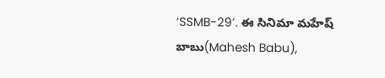‘SSMB-29’. ఈ సినిమా మహేష్ బాబు(Mahesh Babu),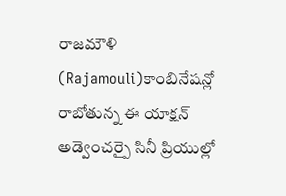రాజమౌళి (Rajamouli)కాంబినేషన్లో రాబోతున్న ఈ యాక్షన్ అడ్వెంచర్పై సినీ ప్రియుల్లో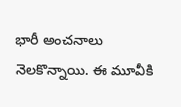భారీ అంచనాలు నెలకొన్నాయి. ఈ మూవీకి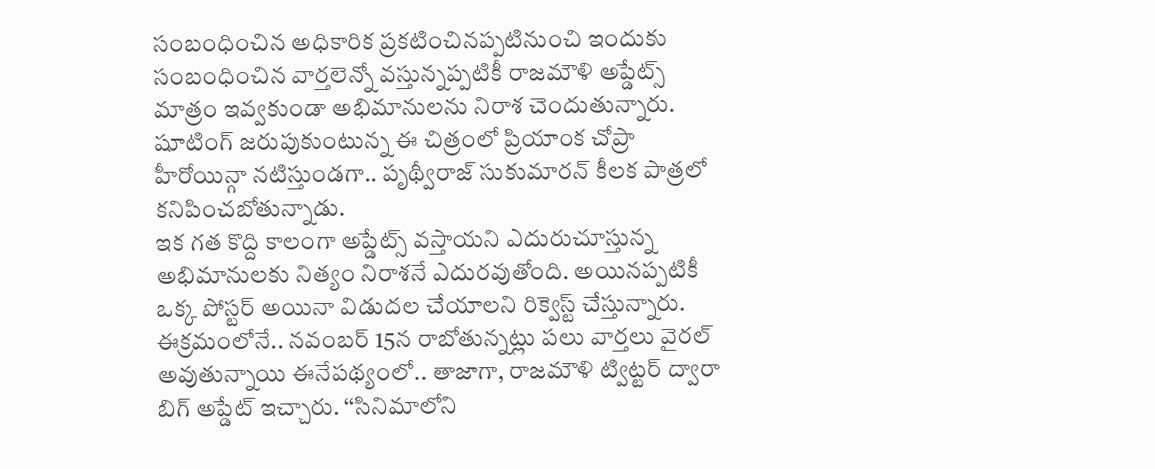సంబంధించిన అధికారిక ప్రకటించినప్పటినుంచి ఇందుకు సంబంధించిన వార్తలెన్నో వస్తున్నప్పటికీ రాజమౌళి అప్డేట్స్ మాత్రం ఇవ్వకుండా అభిమానులను నిరాశ చెందుతున్నారు. షూటింగ్ జరుపుకుంటున్న ఈ చిత్రంలో ప్రియాంక చోప్రా హీరోయిన్గా నటిస్తుండగా.. పృథ్వీరాజ్ సుకుమారన్ కీలక పాత్రలో కనిపించబోతున్నాడు.
ఇక గత కొద్ది కాలంగా అప్డేట్స్ వస్తాయని ఎదురుచూస్తున్న అభిమానులకు నిత్యం నిరాశనే ఎదురవుతోంది. అయినప్పటికీ ఒక్క పోస్టర్ అయినా విడుదల చేయాలని రిక్వెస్ట్ చేస్తున్నారు. ఈక్రమంలోనే.. నవంబర్ 15న రాబోతున్నట్లు పలు వార్తలు వైరల్ అవుతున్నాయి ఈనేపథ్యంలో.. తాజాగా, రాజమౌళి ట్విట్టర్ ద్వారా బిగ్ అప్డేట్ ఇచ్చారు. ‘‘సినిమాలోని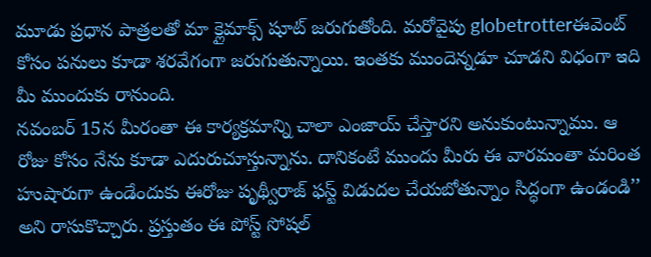మూడు ప్రధాన పాత్రలతో మా క్లైమాక్స్ షూట్ జరుగుతోంది. మరోవైపు globetrotterఈవెంట్ కోసం పనులు కూడా శరవేగంగా జరుగుతున్నాయి. ఇంతకు ముందెన్నడూ చూడని విధంగా ఇది మీ ముందుకు రానుంది.
నవంబర్ 15న మీరంతా ఈ కార్యక్రమాన్ని చాలా ఎంజాయ్ చేస్తారని అనుకుంటున్నాము. ఆ రోజు కోసం నేను కూడా ఎదురుచూస్తున్నాను. దానికంటే ముందు మీరు ఈ వారమంతా మరింత హుషారుగా ఉండేందుకు ఈరోజు పృథ్వీరాజ్ ఫస్ట్ విడుదల చేయబోతున్నాం సిద్ధంగా ఉండండి’’ అని రాసుకొచ్చారు. ప్రస్తుతం ఈ పోస్ట్ సోషల్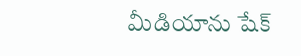మీడియాను షేక్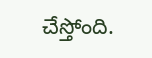చేస్తోంది.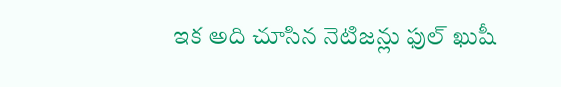ఇక అది చూసిన నెటిజన్లు ఫుల్ ఖుషీ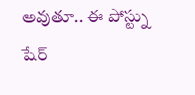అవుతూ.. ఈ పోస్ట్ను షేర్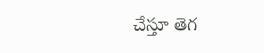చేస్తూ తెగ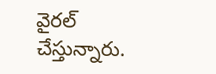వైరల్ చేస్తున్నారు.